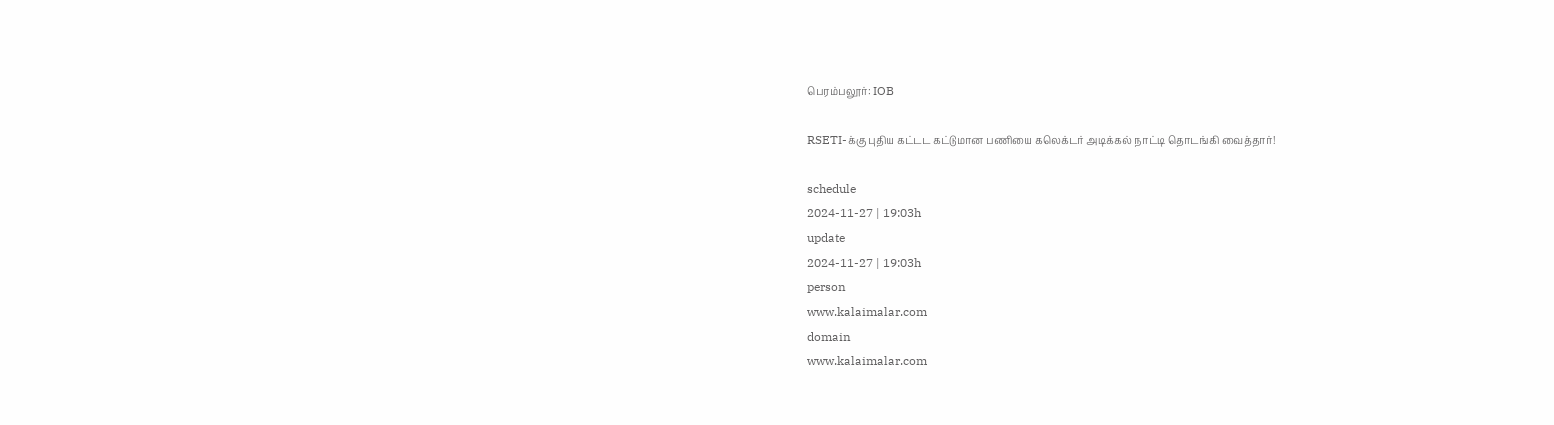பெரம்பலூர்: IOB

RSETI-க்கு புதிய கட்டட கட்டுமான பணியை கலெக்டர் அடிக்கல் நாட்டி தொடங்கி வைத்தார்!

schedule
2024-11-27 | 19:03h
update
2024-11-27 | 19:03h
person
www.kalaimalar.com
domain
www.kalaimalar.com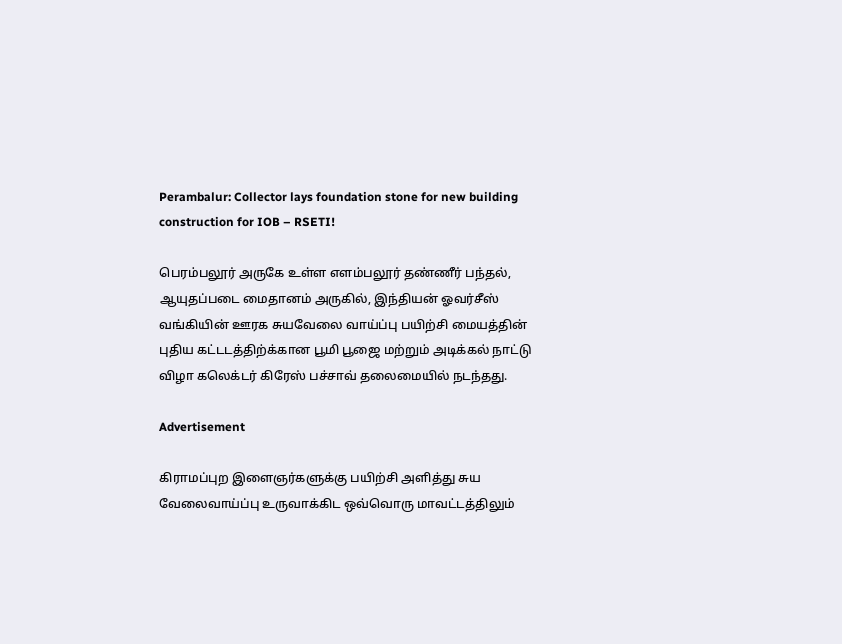Perambalur: Collector lays foundation stone for new building construction for IOB – RSETI!

பெரம்பலூர் அருகே உள்ள எளம்பலூர் தண்ணீர் பந்தல், ஆயுதப்படை மைதானம் அருகில், இந்தியன் ஓவர்சீஸ் வங்கியின் ஊரக சுயவேலை வாய்ப்பு பயிற்சி மையத்தின் புதிய கட்டடத்திற்க்கான பூமி பூஜை மற்றும் அடிக்கல் நாட்டு விழா கலெக்டர் கிரேஸ் பச்சாவ் தலைமையில் நடந்தது.

Advertisement

கிராமப்புற இளைஞர்களுக்கு பயிற்சி அளித்து சுய வேலைவாய்ப்பு உருவாக்கிட ஒவ்வொரு மாவட்டத்திலும்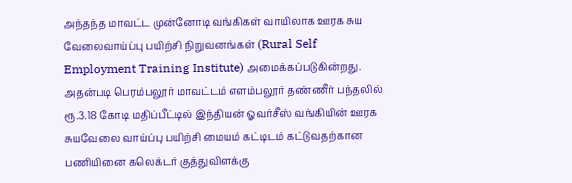அந்தந்த மாவட்ட முன்னோடி வங்கிகள் வாயிலாக ஊரக சுய வேலைவாய்ப்பு பயிற்சி நிறுவனங்கள் (Rural Self Employment Training Institute) அமைக்கப்படுகின்றது. அதன்படி பெரம்பலூர் மாவட்டம் எளம்பலூர் தண்ணீர் பந்தலில் ரூ.3.18 கோடி மதிப்பீட்டில் இந்தியன் ஓவர்சீஸ் வங்கியின் ஊரக சுயவேலை வாய்ப்பு பயிற்சி மையம் கட்டிடம் கட்டுவதற்கான பணியினை கலெக்டர் குத்துவிளக்கு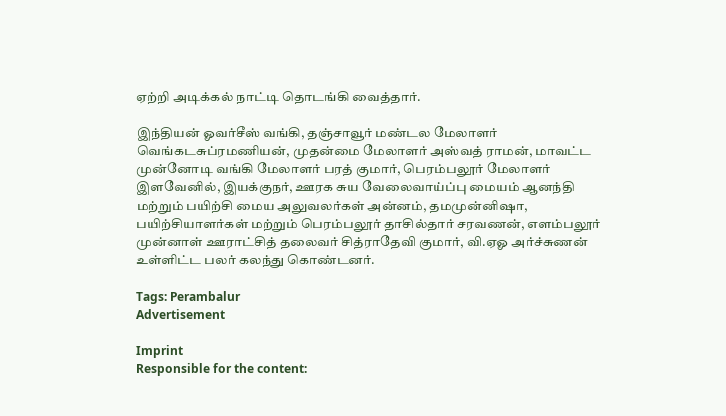ஏற்றி அடிக்கல் நாட்டி தொடங்கி வைத்தார்.

இந்தியன் ஓவர்சீஸ் வங்கி, தஞ்சாவூர் மண்டல மேலாளர் வெங்கடசுப்ரமணியன், முதன்மை மேலாளர் அஸ்வத் ராமன், மாவட்ட முன்னோடி வங்கி மேலாளர் பரத் குமார், பெரம்பலூர் மேலாளர் இளவேனில், இயக்குநர், ஊரக சுய வேலைவாய்ப்பு மையம் ஆனந்தி மற்றும் பயிற்சி மைய அலுவலர்கள் அன்னம், தமமுன்னிஷா, பயிற்சியாளர்கள் மற்றும் பெரம்பலூர் தாசில்தார் சரவணன், எளம்பலூர் முன்னாள் ஊராட்சித் தலைவர் சித்ராதேவி குமார், வி.ஏஓ அர்ச்சுணன் உள்ளிட்ட பலர் கலந்து கொண்டனர்.

Tags: Perambalur
Advertisement

Imprint
Responsible for the content: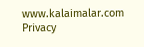www.kalaimalar.com
Privacy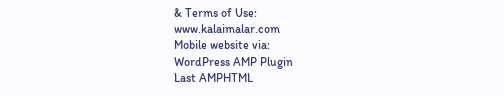& Terms of Use:
www.kalaimalar.com
Mobile website via:
WordPress AMP Plugin
Last AMPHTML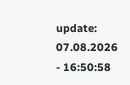update:
07.08.2026 - 16:50:58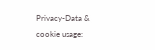Privacy-Data & cookie usage: